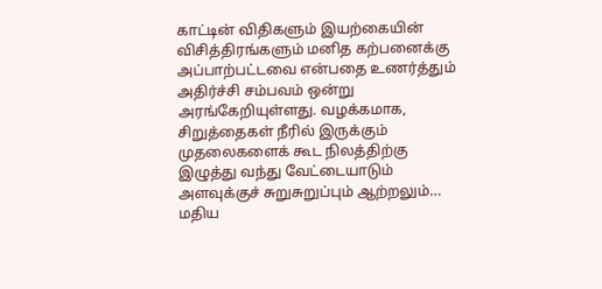காட்டின் விதிகளும் இயற்கையின் விசித்திரங்களும் மனித கற்பனைக்கு அப்பாற்பட்டவை என்பதை உணர்த்தும் அதிர்ச்சி சம்பவம் ஒன்று அரங்கேறியுள்ளது. வழக்கமாக, சிறுத்தைகள் நீரில் இருக்கும் முதலைகளைக் கூட நிலத்திற்கு இழுத்து வந்து வேட்டையாடும் அளவுக்குச் சுறுசுறுப்பும் ஆற்றலும்...
மதிய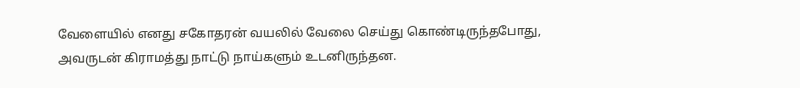வேளையில் எனது சகோதரன் வயலில் வேலை செய்து கொண்டிருந்தபோது, அவருடன் கிராமத்து நாட்டு நாய்களும் உடனிருந்தன.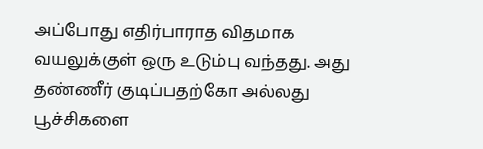அப்போது எதிர்பாராத விதமாக வயலுக்குள் ஒரு உடும்பு வந்தது. அது தண்ணீர் குடிப்பதற்கோ அல்லது பூச்சிகளை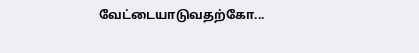வேட்டையாடுவதற்கோ...